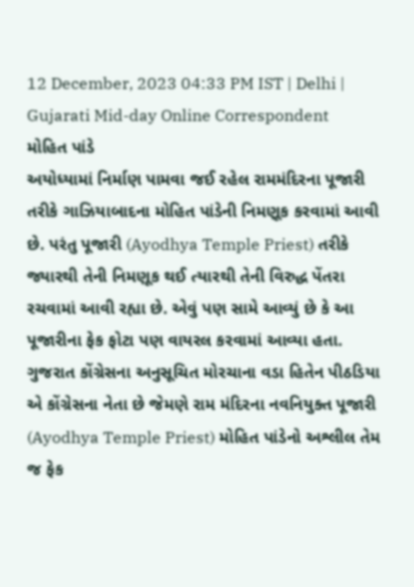12 December, 2023 04:33 PM IST | Delhi | Gujarati Mid-day Online Correspondent
મોહિત પાંડે
અયોધ્યામાં નિર્માણ પામવા જઈ રહેલ રામમંદિરના પૂજારી તરીકે ગાઝિયાબાદના મોહિત પાંડેની નિમણૂક કરવામાં આવી છે. પરંતુ પૂજારી (Ayodhya Temple Priest) તરીકે જ્યારથી તેની નિમણૂક થઈ ત્યારથી તેની વિરુદ્ધ પેંતરા રચવામાં આવી રહ્યા છે. એવું પણ સામે આવ્યું છે કે આ પૂજારીના ફેક ફોટા પણ વાયરલ કરવામાં આવ્યા હતા.
ગુજરાત કોંગ્રેસના અનુસૂચિત મોરચાના વડા હિતેન પીઠડિયા એ કોંગ્રેસના નેતા છે જેમણે રામ મંદિરના નવનિયુક્ત પૂજારી (Ayodhya Temple Priest) મોહિત પાંડેનો અશ્લીલ તેમ જ ફેક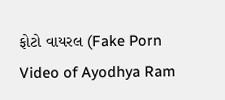ફોટો વાયરલ (Fake Porn Video of Ayodhya Ram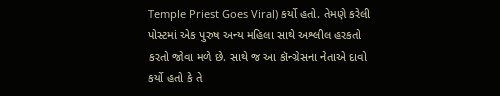Temple Priest Goes Viral) કર્યો હતો. તેમણે કરેલી પોસ્ટમાં એક પુરુષ અન્ય મહિલા સાથે અશ્લીલ હરકતો કરતો જોવા મળે છે. સાથે જ આ કૉન્ગ્રેસના નેતાએ દાવો કર્યો હતો કે તે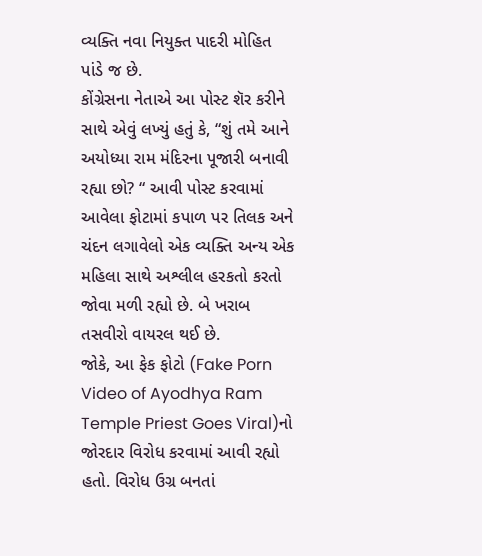વ્યક્તિ નવા નિયુક્ત પાદરી મોહિત પાંડે જ છે.
કોંગ્રેસના નેતાએ આ પોસ્ટ શૅર કરીને સાથે એવું લખ્યું હતું કે, “શું તમે આને અયોધ્યા રામ મંદિરના પૂજારી બનાવી રહ્યા છો? “ આવી પોસ્ટ કરવામાં આવેલા ફોટામાં કપાળ પર તિલક અને ચંદન લગાવેલો એક વ્યક્તિ અન્ય એક મહિલા સાથે અશ્લીલ હરકતો કરતો જોવા મળી રહ્યો છે. બે ખરાબ તસવીરો વાયરલ થઈ છે.
જોકે, આ ફેક ફોટો (Fake Porn Video of Ayodhya Ram Temple Priest Goes Viral)નો જોરદાર વિરોધ કરવામાં આવી રહ્યો હતો. વિરોધ ઉગ્ર બનતાં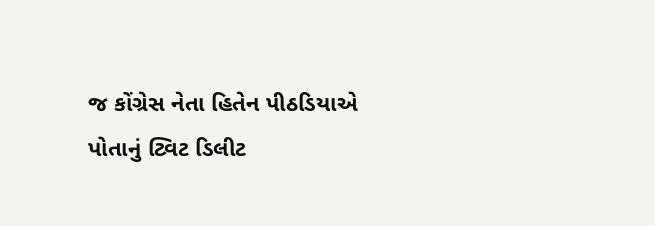જ કોંગ્રેસ નેતા હિતેન પીઠડિયાએ પોતાનું ટ્વિટ ડિલીટ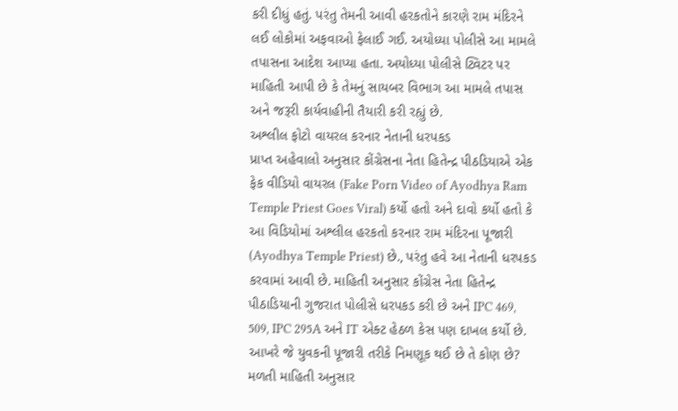કરી દીધું હતું. પરંતુ તેમની આવી હરકતોને કારણે રામ મંદિરને લઈ લોકોમાં અફવાઓ ફેલાઈ ગઈ. અયોધ્યા પોલીસે આ મામલે તપાસના આદેશ આપ્યા હતા. અયોધ્યા પોલીસે ટ્વિટર પર માહિતી આપી છે કે તેમનું સાયબર વિભાગ આ મામલે તપાસ અને જરૂરી કાર્યવાહીની તૈયારી કરી રહ્યું છે.
અશ્લીલ ફોટો વાયરલ કરનાર નેતાની ધરપકડ
પ્રાપ્ત અહેવાલો અનુસાર કોંગ્રેસના નેતા હિતેન્દ્ર પીઠડિયાએ એક ફેક વીડિયો વાયરલ (Fake Porn Video of Ayodhya Ram Temple Priest Goes Viral) કર્યો હતો અને દાવો કર્યો હતો કે આ વિડિયોમાં અશ્લીલ હરકતો કરનાર રામ મંદિરના પૂજારી (Ayodhya Temple Priest) છે., પરંતુ હવે આ નેતાની ધરપકડ કરવામાં આવી છે. માહિતી અનુસાર કોંગ્રેસ નેતા હિતેન્દ્ર પીઠાડિયાની ગુજરાત પોલીસે ધરપકડ કરી છે અને IPC 469, 509, IPC 295A અને IT એક્ટ હેઠળ કેસ પણ દાખલ કર્યો છે.
આખરે જે યુવકની પૂજારી તરીકે નિમણૂક થઈ છે તે કોણ છે?
મળતી માહિતી અનુસાર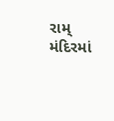રામ્ મંદિરમાં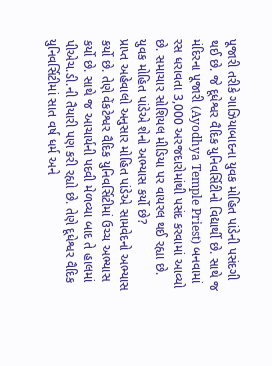પૂજારી તરીકે ગાઝિયાબાદના યુવક મોહિત પાંડેની પસંદગી થઈ છે. જે દૂધેશ્વર વૈદિક યુનિવર્સિટીનો વિદ્યાર્થી છે. સાથે જ મંદિરના પૂજારી (Ayodhya Temple Priest) બનવામાં રસ ધરાવતા 3,000 અરજદારોમાંથી પસંદ કરવામાં આવ્યો છે. સમાચાર સોશિયલ મીડિયા પર વાયરલ થઈ રહ્યા છે.
યુવક મોહિત પાંડેએ શેનો અભ્યાસ કર્યો છે?
પ્રાપ્ત અહેવાલો અનુસાર મોહિત પાંડેએ સામવેદનો અભ્યાસ કર્યો છે. તેણે વેંકટેશ્વર વૈદિક યુનિવર્સિટીમાં ઉચ્ચ અભ્યાસ કર્યો છે. સાથે જ આચાર્યની પદવી મેળવ્યા બાદ તે હાલમાં પીએચ.ડી.ની તૈયારી પણ કરી રહ્યો છે. તેણે દૂધેશ્વર વૈદિક યુનિવર્સિટીમાં સાત વર્ષ ધર્મ અને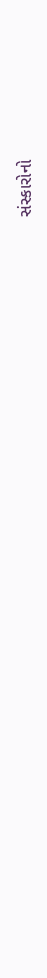સંસ્કારોનો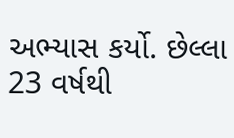અભ્યાસ કર્યો. છેલ્લા 23 વર્ષથી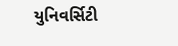યુનિવર્સિટી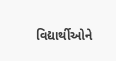વિદ્યાર્થીઓને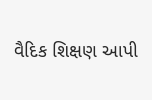વૈદિક શિક્ષણ આપી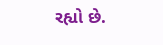રહ્યો છે.